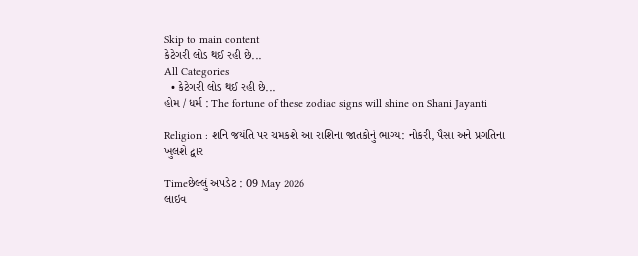Skip to main content
કેટેગરી લોડ થઈ રહી છે...
All Categories
  • કેટેગરી લોડ થઈ રહી છે...
હોમ / ધર્મ : The fortune of these zodiac signs will shine on Shani Jayanti

Religion : શનિ જયંતિ પર ચમકશે આ રાશિના જાતકોનું ભાગ્ય: નોકરી, પૈસા અને પ્રગતિના ખુલશે દ્વાર

Timeછેલ્લું અપડેટ : 09 May 2026
લાઇવ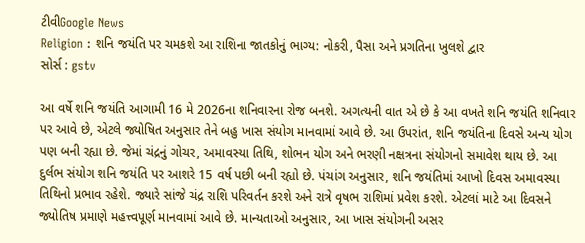ટીવીGoogle News
Religion : શનિ જયંતિ પર ચમકશે આ રાશિના જાતકોનું ભાગ્ય: નોકરી, પૈસા અને પ્રગતિના ખુલશે દ્વાર
સોર્સ : gstv

આ વર્ષે શનિ જયંતિ આગામી 16 મે 2026ના શનિવારના રોજ બનશે. અગત્યની વાત એ છે કે આ વખતે શનિ જયંતિ શનિવાર પર આવે છે, એટલે જ્યોષિત અનુસાર તેને બહુ ખાસ સંયોગ માનવામાં આવે છે. આ ઉપરાંત, શનિ જયંતિના દિવસે અન્ય યોગ પણ બની રહ્યા છે. જેમાં ચંદ્રનું ગોચર, અમાવસ્યા તિથિ, શોભન યોગ અને ભરણી નક્ષત્રના સંયોગનો સમાવેશ થાય છે. આ દુર્લભ સંયોગ શનિ જયંતિ પર આશરે 15 વર્ષ પછી બની રહ્યો છે. પંચાંગ અનુસાર, શનિ જયંતિમાં આખો દિવસ અમાવસ્યા તિથિનો પ્રભાવ રહેશે. જ્યારે સાંજે ચંદ્ર રાશિ પરિવર્તન કરશે અને રાત્રે વૃષભ રાશિમાં પ્રવેશ કરશે. એટલાં માટે આ દિવસને જ્યોતિષ પ્રમાણે મહત્ત્વપૂર્ણ માનવામાં આવે છે. માન્યતાઓ અનુસાર, આ ખાસ સંયોગની અસર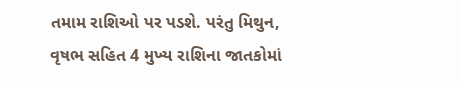તમામ રાશિઓ પર પડશે. પરંતુ મિથુન, વૃષભ સહિત 4 મુખ્ય રાશિના જાતકોમાં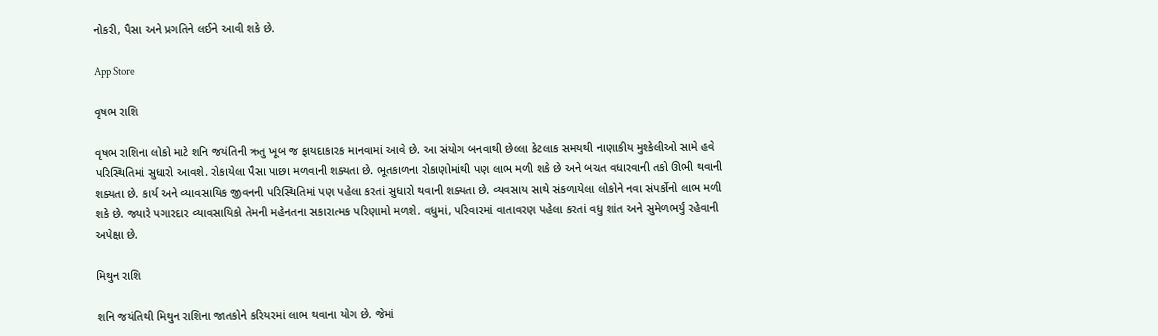નોકરી, પૈસા અને પ્રગતિને લઈને આવી શકે છે.

App Store

વૃષભ રાશિ

વૃષભ રાશિના લોકો માટે શનિ જયંતિની ઋતુ ખૂબ જ ફાયદાકારક માનવામાં આવે છે. આ સંયોગ બનવાથી છેલ્લા કેટલાક સમયથી નાણાકીય મુશ્કેલીઓ સામે હવે પરિસ્થિતિમાં સુધારો આવશે. રોકાયેલા પૈસા પાછા મળવાની શક્યતા છે. ભૂતકાળના રોકાણોમાંથી પણ લાભ મળી શકે છે અને બચત વધારવાની તકો ઊભી થવાની શક્યતા છે. કાર્ય અને વ્યાવસાયિક જીવનની પરિસ્થિતિમાં પણ પહેલા કરતાં સુધારો થવાની શક્યતા છે. વ્યવસાય સાથે સંકળાયેલા લોકોને નવા સંપર્કોનો લાભ મળી શકે છે. જ્યારે પગારદાર વ્યાવસાયિકો તેમની મહેનતના સકારાત્મક પરિણામો મળશે. વધુમાં, પરિવારમાં વાતાવરણ પહેલા કરતાં વધુ શાંત અને સુમેળભર્યું રહેવાની અપેક્ષા છે.

મિથુન રાશિ

શનિ જયંતિથી મિથુન રાશિના જાતકોને કરિયરમાં લાભ થવાના યોગ છે. જેમાં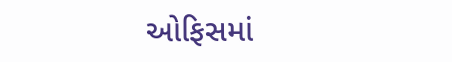ઓફિસમાં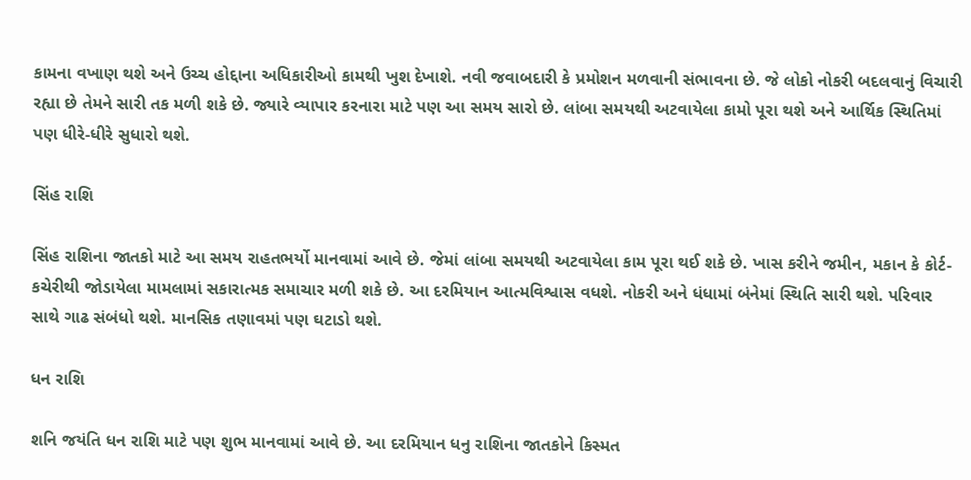કામના વખાણ થશે અને ઉચ્ચ હોદ્દાના અધિકારીઓ કામથી ખુશ દેખાશે. નવી જવાબદારી કે પ્રમોશન મળવાની સંભાવના છે. જે લોકો નોકરી બદલવાનું વિચારી રહ્યા છે તેમને સારી તક મળી શકે છે. જ્યારે વ્યાપાર કરનારા માટે પણ આ સમય સારો છે. લાંબા સમયથી અટવાયેલા કામો પૂરા થશે અને આર્થિક સ્થિતિમાં પણ ધીરે-ધીરે સુધારો થશે.

સિંહ રાશિ

સિંહ રાશિના જાતકો માટે આ સમય રાહતભર્યો માનવામાં આવે છે. જેમાં લાંબા સમયથી અટવાયેલા કામ પૂરા થઈ શકે છે. ખાસ કરીને જમીન, મકાન કે કોર્ટ-કચેરીથી જોડાયેલા મામલામાં સકારાત્મક સમાચાર મળી શકે છે. આ દરમિયાન આત્મવિશ્વાસ વધશે. નોકરી અને ધંધામાં બંનેમાં સ્થિતિ સારી થશે. પરિવાર સાથે ગાઢ સંબંધો થશે. માનસિક તણાવમાં પણ ઘટાડો થશે.

ધન રાશિ

શનિ જયંતિ ધન રાશિ માટે પણ શુભ માનવામાં આવે છે. આ દરમિયાન ધનુ રાશિના જાતકોને કિસ્મત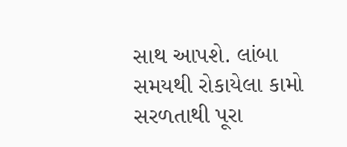સાથ આપશે. લાંબા સમયથી રોકાયેલા કામો સરળતાથી પૂરા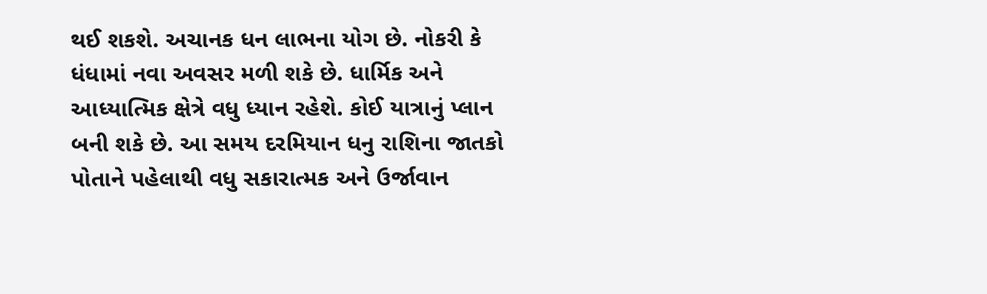થઈ શકશે. અચાનક ધન લાભના યોગ છે. નોકરી કે ધંધામાં નવા અવસર મળી શકે છે. ધાર્મિક અને આધ્યાત્મિક ક્ષેત્રે વધુ ધ્યાન રહેશે. કોઈ યાત્રાનું પ્લાન બની શકે છે. આ સમય દરમિયાન ધનુ રાશિના જાતકો પોતાને પહેલાથી વધુ સકારાત્મક અને ઉર્જાવાન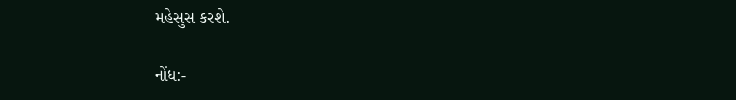મહેસુસ કરશે.

નોંધ:-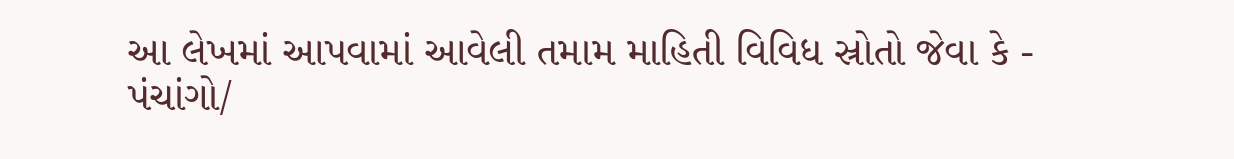આ લેખમાં આપવામાં આવેલી તમામ માહિતી વિવિધ સ્રોતો જેવા કે - પંચાંગો/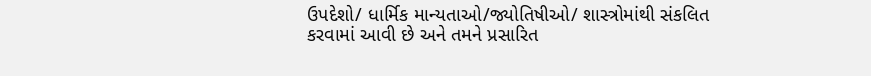ઉપદેશો/ ધાર્મિક માન્યતાઓ/જ્યોતિષીઓ/ શાસ્ત્રોમાંથી સંકલિત કરવામાં આવી છે અને તમને પ્રસારિત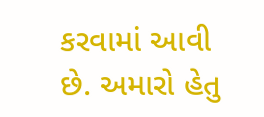કરવામાં આવી છે. અમારો હેતુ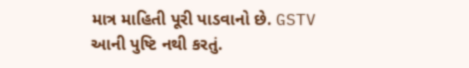માત્ર માહિતી પૂરી પાડવાનો છે. GSTV આની પુષ્ટિ નથી કરતું.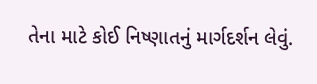તેના માટે કોઈ નિષ્ણાતનું માર્ગદર્શન લેવું.